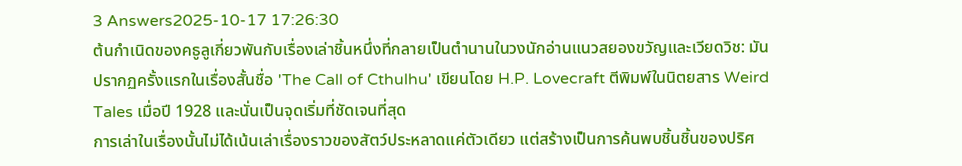3 Answers2025-10-17 17:26:30
ต้นกำเนิดของคธูลูเกี่ยวพันกับเรื่องเล่าชิ้นหนึ่งที่กลายเป็นตำนานในวงนักอ่านแนวสยองขวัญและเวียดวิช: มันปรากฏครั้งแรกในเรื่องสั้นชื่อ 'The Call of Cthulhu' เขียนโดย H.P. Lovecraft ตีพิมพ์ในนิตยสาร Weird Tales เมื่อปี 1928 และนั่นเป็นจุดเริ่มที่ชัดเจนที่สุด
การเล่าในเรื่องนั้นไม่ได้เน้นเล่าเรื่องราวของสัตว์ประหลาดแค่ตัวเดียว แต่สร้างเป็นการค้นพบชิ้นชิ้นของปริศ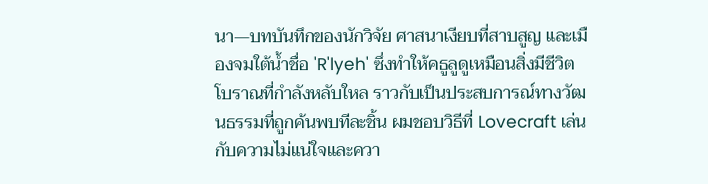นา—บทบันทึกของนักวิจัย ศาสนาเงียบที่สาบสูญ และเมืองจมใต้น้ำชื่อ 'R'lyeh' ซึ่งทำให้คธูลูดูเหมือนสิ่งมีชีวิตโบราณที่กำลังหลับใหล ราวกับเป็นประสบการณ์ทางวัฒนธรรมที่ถูกค้นพบทีละชิ้น ผมชอบวิธีที่ Lovecraft เล่นกับความไม่แน่ใจและควา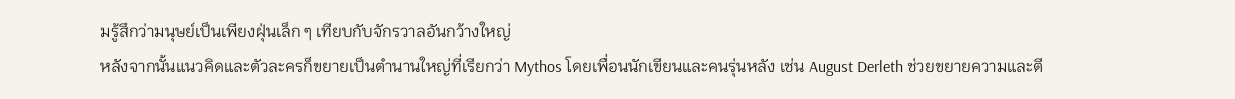มรู้สึกว่ามนุษย์เป็นเพียงฝุ่นเล็ก ๆ เทียบกับจักรวาลอันกว้างใหญ่
หลังจากนั้นแนวคิดและตัวละครก็ขยายเป็นตำนานใหญ่ที่เรียกว่า Mythos โดยเพื่อนนักเขียนและคนรุ่นหลัง เช่น August Derleth ช่วยขยายความและตี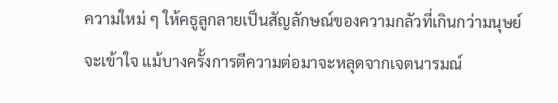ความใหม่ ๆ ให้คธูลูกลายเป็นสัญลักษณ์ของความกลัวที่เกินกว่ามนุษย์จะเข้าใจ แม้บางครั้งการตีความต่อมาจะหลุดจากเจตนารมณ์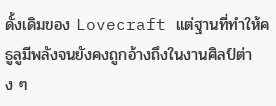ดั้งเดิมของ Lovecraft แต่ฐานที่ทำให้คธูลูมีพลังจนยังคงถูกอ้างถึงในงานศิลป์ต่าง ๆ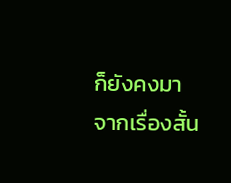ก็ยังคงมาจากเรื่องสั้น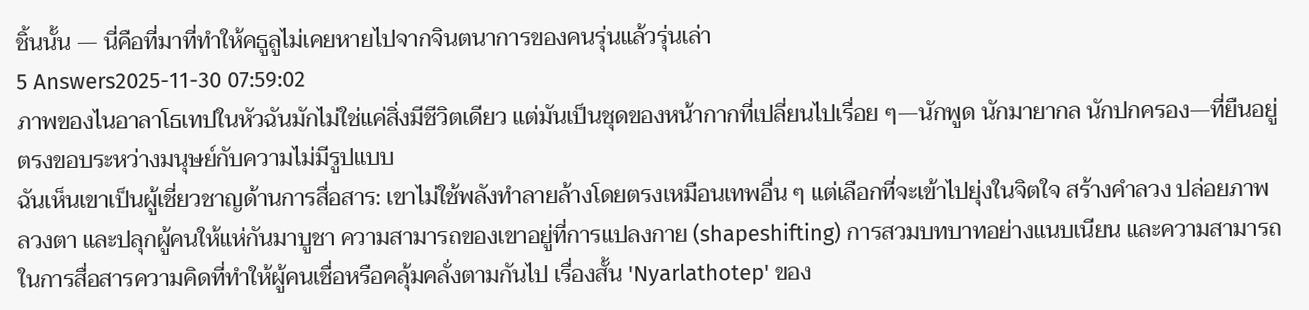ชิ้นนั้น — นี่คือที่มาที่ทำให้คธูลูไม่เคยหายไปจากจินตนาการของคนรุ่นแล้วรุ่นเล่า
5 Answers2025-11-30 07:59:02
ภาพของไนอาลาโธเทปในหัวฉันมักไม่ใช่แค่สิ่งมีชีวิตเดียว แต่มันเป็นชุดของหน้ากากที่เปลี่ยนไปเรื่อย ๆ—นักพูด นักมายากล นักปกครอง—ที่ยืนอยู่ตรงขอบระหว่างมนุษย์กับความไม่มีรูปแบบ
ฉันเห็นเขาเป็นผู้เชี่ยวชาญด้านการสื่อสาร: เขาไม่ใช้พลังทำลายล้างโดยตรงเหมือนเทพอื่น ๆ แต่เลือกที่จะเข้าไปยุ่งในจิตใจ สร้างคำลวง ปล่อยภาพลวงตา และปลุกผู้คนให้แห่กันมาบูชา ความสามารถของเขาอยู่ที่การแปลงกาย (shapeshifting) การสวมบทบาทอย่างแนบเนียน และความสามารถในการสื่อสารความคิดที่ทำให้ผู้คนเชื่อหรือคลุ้มคลั่งตามกันไป เรื่องสั้น 'Nyarlathotep' ของ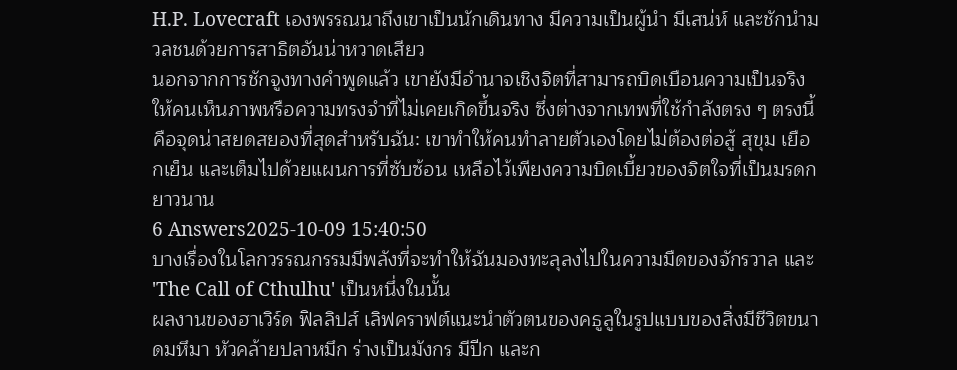H.P. Lovecraft เองพรรณนาถึงเขาเป็นนักเดินทาง มีความเป็นผู้นำ มีเสน่ห์ และชักนำมวลชนด้วยการสาธิตอันน่าหวาดเสียว
นอกจากการชักจูงทางคำพูดแล้ว เขายังมีอำนาจเชิงจิตที่สามารถบิดเบือนความเป็นจริงให้คนเห็นภาพหรือความทรงจำที่ไม่เคยเกิดขึ้นจริง ซึ่งต่างจากเทพที่ใช้กำลังตรง ๆ ตรงนี้คือจุดน่าสยดสยองที่สุดสำหรับฉัน: เขาทำให้คนทำลายตัวเองโดยไม่ต้องต่อสู้ สุขุม เยือกเย็น และเต็มไปด้วยแผนการที่ซับซ้อน เหลือไว้เพียงความบิดเบี้ยวของจิตใจที่เป็นมรดกยาวนาน
6 Answers2025-10-09 15:40:50
บางเรื่องในโลกวรรณกรรมมีพลังที่จะทำให้ฉันมองทะลุลงไปในความมืดของจักรวาล และ 'The Call of Cthulhu' เป็นหนึ่งในนั้น
ผลงานของฮาเวิร์ด ฟิลลิปส์ เลิฟคราฟต์แนะนำตัวตนของคธูลูในรูปแบบของสิ่งมีชีวิตขนาดมหึมา หัวคล้ายปลาหมึก ร่างเป็นมังกร มีปีก และก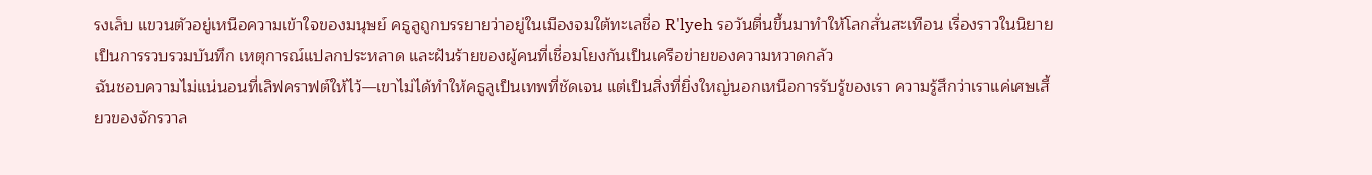รงเล็บ แขวนตัวอยู่เหนือความเข้าใจของมนุษย์ คธูลูถูกบรรยายว่าอยู่ในเมืองจมใต้ทะเลชื่อ R'lyeh รอวันตื่นขึ้นมาทำให้โลกสั่นสะเทือน เรื่องราวในนิยายเป็นการรวบรวมบันทึก เหตุการณ์แปลกประหลาด และฝันร้ายของผู้คนที่เชื่อมโยงกันเป็นเครือข่ายของความหวาดกลัว
ฉันชอบความไม่แน่นอนที่เลิฟคราฟต์ให้ไว้—เขาไม่ได้ทำให้คธูลูเป็นเทพที่ชัดเจน แต่เป็นสิ่งที่ยิ่งใหญ่นอกเหนือการรับรู้ของเรา ความรู้สึกว่าเราแค่เศษเสี้ยวของจักรวาล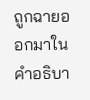ถูกฉายออกมาในคำอธิบา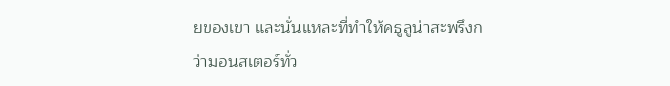ยของเขา และนั่นแหละที่ทำให้คธูลูน่าสะพรึงกว่ามอนสเตอร์ทั่ว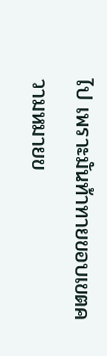ไป เพราะมันท้าทายขอบเขตความหมายข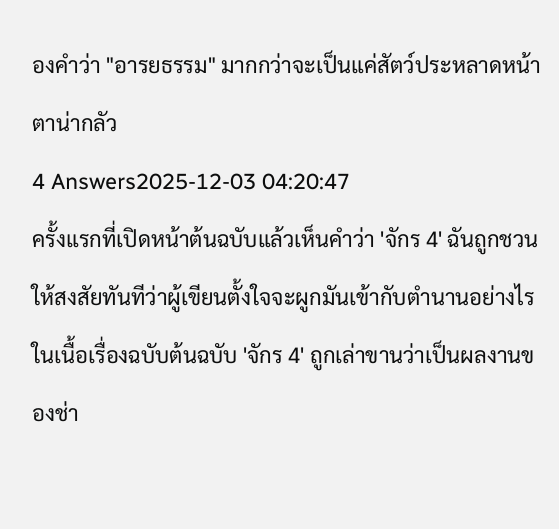องคำว่า "อารยธรรม" มากกว่าจะเป็นแค่สัตว์ประหลาดหน้าตาน่ากลัว
4 Answers2025-12-03 04:20:47
ครั้งแรกที่เปิดหน้าต้นฉบับแล้วเห็นคำว่า 'จักร 4' ฉันถูกชวนให้สงสัยทันทีว่าผู้เขียนตั้งใจจะผูกมันเข้ากับตำนานอย่างไร
ในเนื้อเรื่องฉบับต้นฉบับ 'จักร 4' ถูกเล่าขานว่าเป็นผลงานของช่า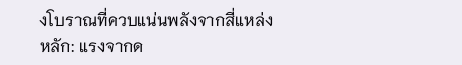งโบราณที่ควบแน่นพลังจากสี่แหล่งหลัก: แรงจากด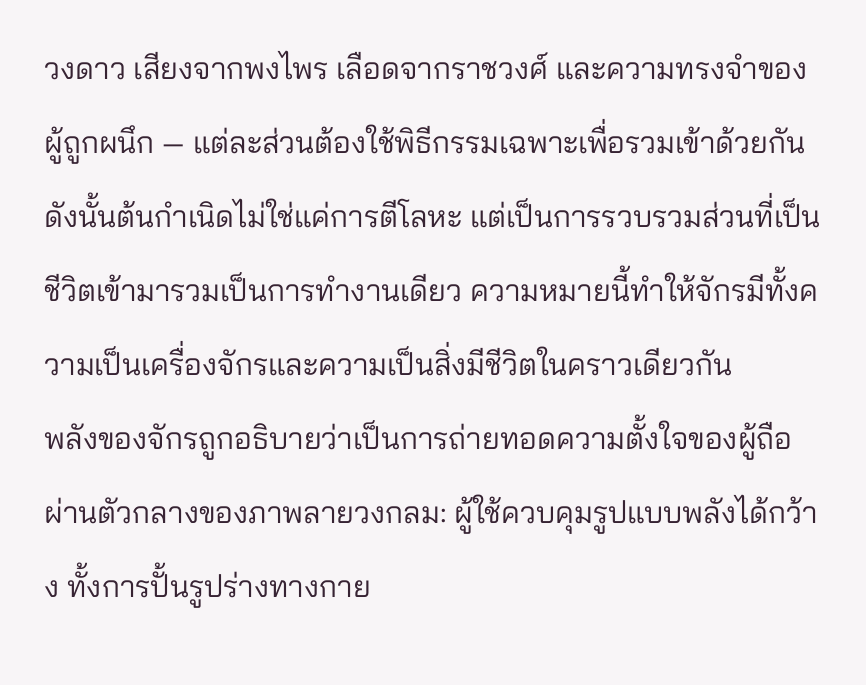วงดาว เสียงจากพงไพร เลือดจากราชวงศ์ และความทรงจำของผู้ถูกผนึก — แต่ละส่วนต้องใช้พิธีกรรมเฉพาะเพื่อรวมเข้าด้วยกัน ดังนั้นต้นกำเนิดไม่ใช่แค่การตีโลหะ แต่เป็นการรวบรวมส่วนที่เป็นชีวิตเข้ามารวมเป็นการทำงานเดียว ความหมายนี้ทำให้จักรมีทั้งความเป็นเครื่องจักรและความเป็นสิ่งมีชีวิตในคราวเดียวกัน
พลังของจักรถูกอธิบายว่าเป็นการถ่ายทอดความตั้งใจของผู้ถือผ่านตัวกลางของภาพลายวงกลม: ผู้ใช้ควบคุมรูปแบบพลังได้กว้าง ทั้งการปั้นรูปร่างทางกาย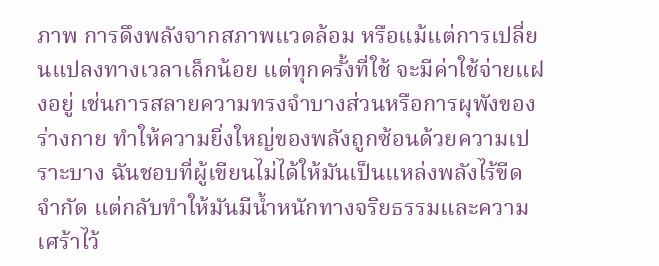ภาพ การดึงพลังจากสภาพแวดล้อม หรือแม้แต่การเปลี่ยนแปลงทางเวลาเล็กน้อย แต่ทุกครั้งที่ใช้ จะมีค่าใช้จ่ายแฝงอยู่ เช่นการสลายความทรงจำบางส่วนหรือการผุพังของร่างกาย ทำให้ความยิ่งใหญ่ของพลังถูกซ้อนด้วยความเปราะบาง ฉันชอบที่ผู้เขียนไม่ได้ให้มันเป็นแหล่งพลังไร้ขีดจำกัด แต่กลับทำให้มันมีน้ำหนักทางจริยธรรมและความเศร้าไว้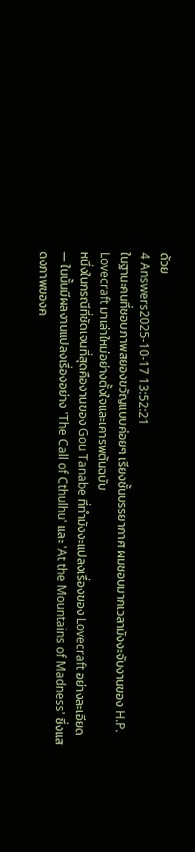ด้วย
4 Answers2025-10-17 13:52:21
ในฐานะคนที่ชอบภาพสยองขวัญแบบค่อยๆ เรียงชั้นบรรยากาศ ผมชอบมากเวลามังงะจับงานของ H.P. Lovecraft มาเล่าใหม่อย่างตั้งใจและเคารพต้นฉบับ
หนึ่งในกรณีที่ชัดเจนที่สุดคืองานของ Gou Tanabe ที่ทำมังงะแปลงเรื่องของ Lovecraft อย่างละเอียด — ในนั้นมีผลงานแปลงเรื่องอย่าง 'The Call of Cthulhu' และ 'At the Mountains of Madness' ซึ่งแสดงภาพของค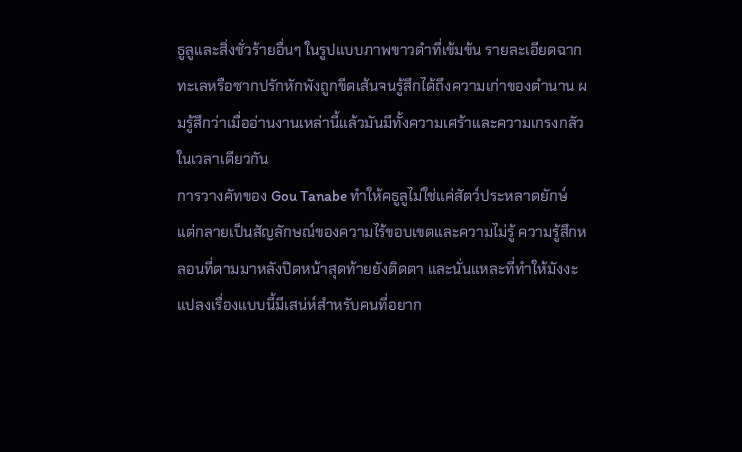ธูลูและสิ่งชั่วร้ายอื่นๆ ในรูปแบบภาพขาวดำที่เข้มข้น รายละเอียดฉากทะเลหรือซากปรักหักพังถูกขีดเส้นจนรู้สึกได้ถึงความเก่าของตำนาน ผมรู้สึกว่าเมื่ออ่านงานเหล่านี้แล้วมันมีทั้งความเศร้าและความเกรงกลัวในเวลาเดียวกัน
การวางคัทของ Gou Tanabe ทำให้คธูลูไม่ใช่แค่สัตว์ประหลาดยักษ์ แต่กลายเป็นสัญลักษณ์ของความไร้ขอบเขตและความไม่รู้ ความรู้สึกหลอนที่ตามมาหลังปิดหน้าสุดท้ายยังติดตา และนั่นแหละที่ทำให้มังงะแปลงเรื่องแบบนี้มีเสน่ห์สำหรับคนที่อยาก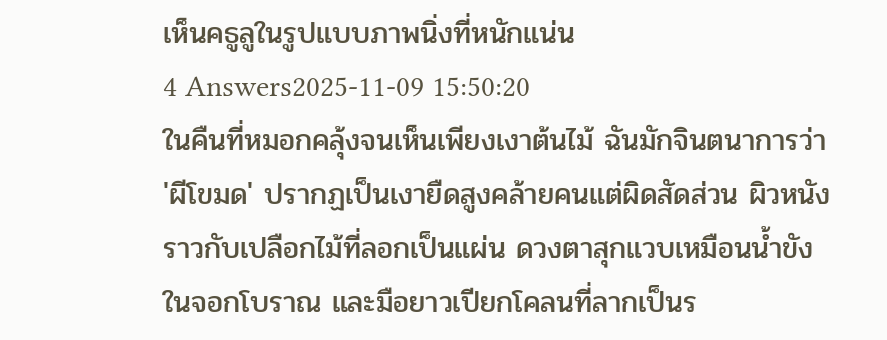เห็นคธูลูในรูปแบบภาพนิ่งที่หนักแน่น
4 Answers2025-11-09 15:50:20
ในคืนที่หมอกคลุ้งจนเห็นเพียงเงาต้นไม้ ฉันมักจินตนาการว่า 'ผีโขมด' ปรากฏเป็นเงายืดสูงคล้ายคนแต่ผิดสัดส่วน ผิวหนังราวกับเปลือกไม้ที่ลอกเป็นแผ่น ดวงตาสุกแวบเหมือนน้ำขังในจอกโบราณ และมือยาวเปียกโคลนที่ลากเป็นร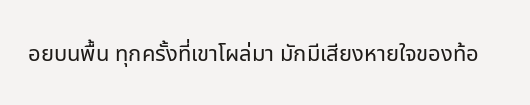อยบนพื้น ทุกครั้งที่เขาโผล่มา มักมีเสียงหายใจของท้อ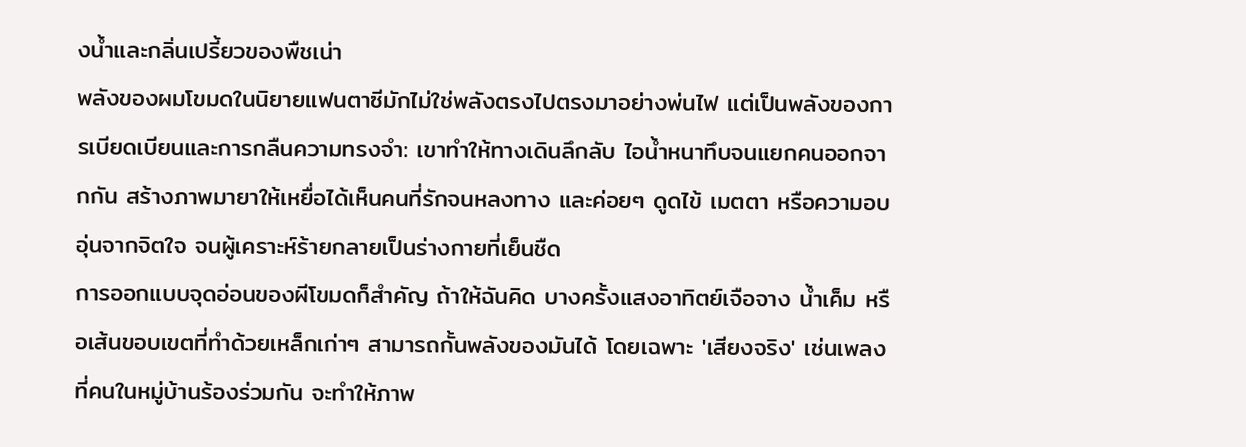งน้ำและกลิ่นเปรี้ยวของพืชเน่า
พลังของผมโขมดในนิยายแฟนตาซีมักไม่ใช่พลังตรงไปตรงมาอย่างพ่นไฟ แต่เป็นพลังของการเบียดเบียนและการกลืนความทรงจำ: เขาทำให้ทางเดินลึกลับ ไอน้ำหนาทึบจนแยกคนออกจากกัน สร้างภาพมายาให้เหยื่อได้เห็นคนที่รักจนหลงทาง และค่อยๆ ดูดไข้ เมตตา หรือความอบอุ่นจากจิตใจ จนผู้เคราะห์ร้ายกลายเป็นร่างกายที่เย็นชืด
การออกแบบจุดอ่อนของผีโขมดก็สำคัญ ถ้าให้ฉันคิด บางครั้งแสงอาทิตย์เจือจาง น้ำเค็ม หรือเส้นขอบเขตที่ทำด้วยเหล็กเก่าๆ สามารถกั้นพลังของมันได้ โดยเฉพาะ 'เสียงจริง' เช่นเพลงที่คนในหมู่บ้านร้องร่วมกัน จะทำให้ภาพ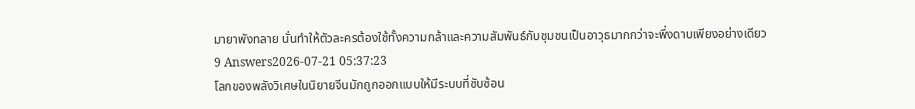มายาพังทลาย นั่นทำให้ตัวละครต้องใช้ทั้งความกล้าและความสัมพันธ์กับชุมชนเป็นอาวุธมากกว่าจะพึ่งดาบเพียงอย่างเดียว
9 Answers2026-07-21 05:37:23
โลกของพลังวิเศษในนิยายจีนมักถูกออกแบบให้มีระบบที่ซับซ้อน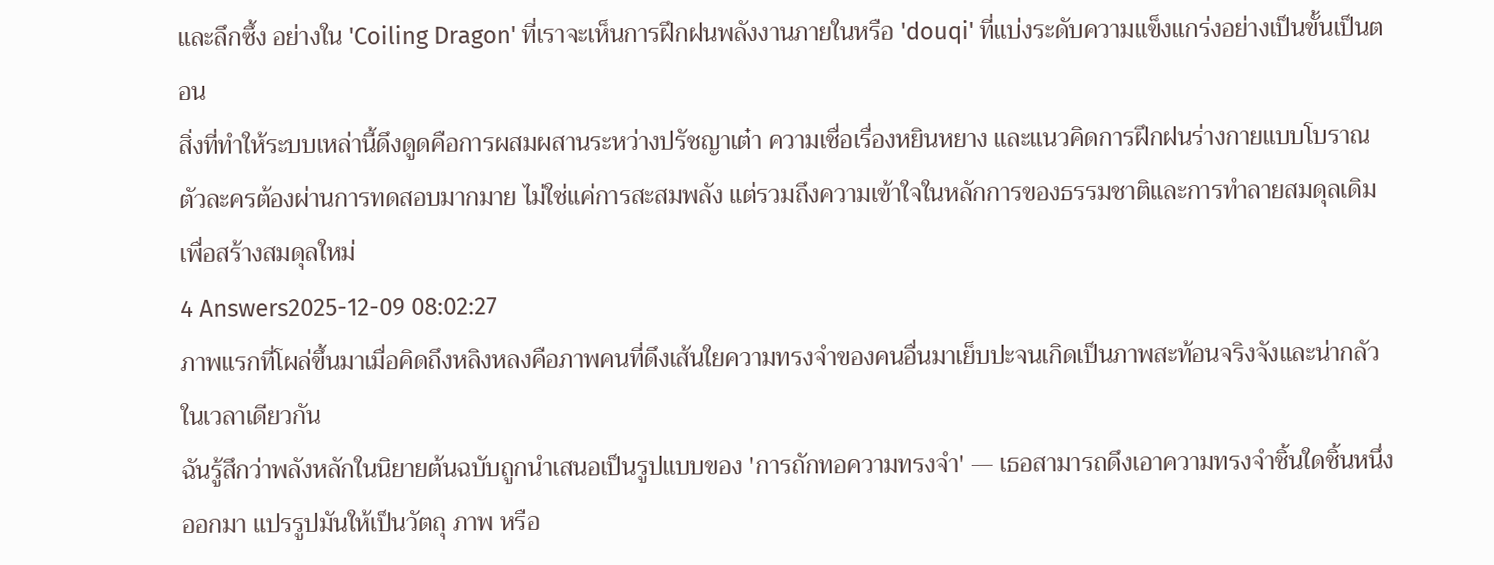และลึกซึ้ง อย่างใน 'Coiling Dragon' ที่เราจะเห็นการฝึกฝนพลังงานภายในหรือ 'douqi' ที่แบ่งระดับความแข็งแกร่งอย่างเป็นขั้นเป็นตอน
สิ่งที่ทำให้ระบบเหล่านี้ดึงดูดคือการผสมผสานระหว่างปรัชญาเต๋า ความเชื่อเรื่องหยินหยาง และแนวคิดการฝึกฝนร่างกายแบบโบราณ ตัวละครต้องผ่านการทดสอบมากมาย ไม่ใช่แค่การสะสมพลัง แต่รวมถึงความเข้าใจในหลักการของธรรมชาติและการทำลายสมดุลเดิมเพื่อสร้างสมดุลใหม่
4 Answers2025-12-09 08:02:27
ภาพแรกที่โผล่ขึ้นมาเมื่อคิดถึงหลิงหลงคือภาพคนที่ดึงเส้นใยความทรงจำของคนอื่นมาเย็บปะจนเกิดเป็นภาพสะท้อนจริงจังและน่ากลัวในเวลาเดียวกัน
ฉันรู้สึกว่าพลังหลักในนิยายต้นฉบับถูกนำเสนอเป็นรูปแบบของ 'การถักทอความทรงจำ' — เธอสามารถดึงเอาความทรงจำชิ้นใดชิ้นหนึ่งออกมา แปรรูปมันให้เป็นวัตถุ ภาพ หรือ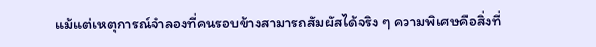แม้แต่เหตุการณ์จำลองที่คนรอบข้างสามารถสัมผัสได้จริง ๆ ความพิเศษคือสิ่งที่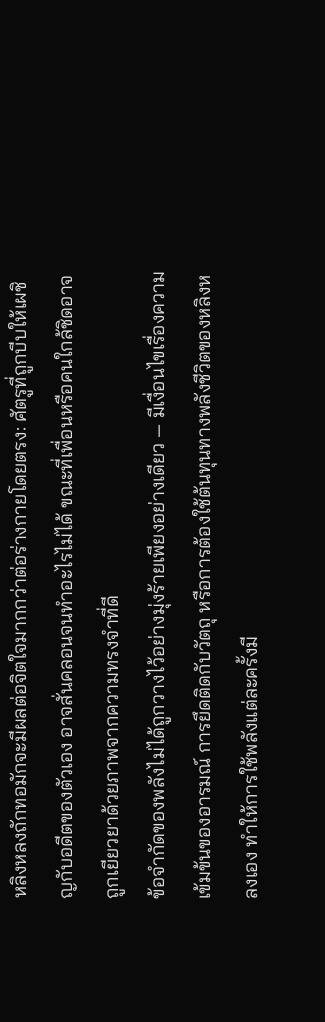หลิงหลงถักทอมักจะมีผลต่อจิตใจมากกว่าต่อร่างกายโดยตรง: ศัตรูที่ถูกบีบให้เผชิญกับอดีตของตัวเอง อาจสั่นคลอนจนทำอะไรไม่ได้ ขณะที่เพื่อนหรือคนใกล้ชิดอาจถูกเยียวยาด้วยภาพจากความทรงจำที่ดี
ข้อจำกัดของพลังไม่ได้ถูกวางไว้อย่างมุ่งร้ายเพียงอย่างเดียว — มีเงื่อนไขเรื่องความเข้มข้นของอารมณ์ การยึดติดกับวัตถุ หรือการต้องใช้ต้นทุนทางพลังชีวิตของหลิงหลงเอง ทำให้การใช้พลังแต่ละครั้งมี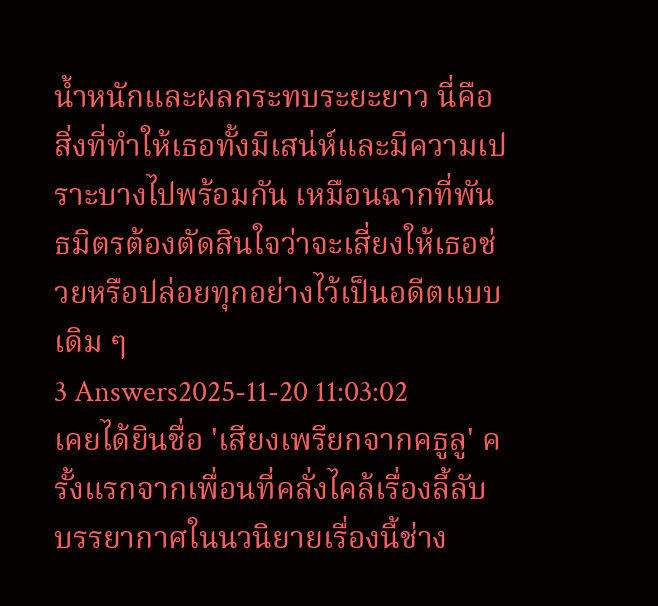น้ำหนักและผลกระทบระยะยาว นี่คือสิ่งที่ทำให้เธอทั้งมีเสน่ห์และมีความเปราะบางไปพร้อมกัน เหมือนฉากที่พันธมิตรต้องตัดสินใจว่าจะเสี่ยงให้เธอช่วยหรือปล่อยทุกอย่างไว้เป็นอดีตแบบเดิม ๆ
3 Answers2025-11-20 11:03:02
เคยได้ยินชื่อ 'เสียงเพรียกจากคธูลู' ครั้งแรกจากเพื่อนที่คลั่งไคล้เรื่องลี้ลับ บรรยากาศในนวนิยายเรื่องนี้ช่าง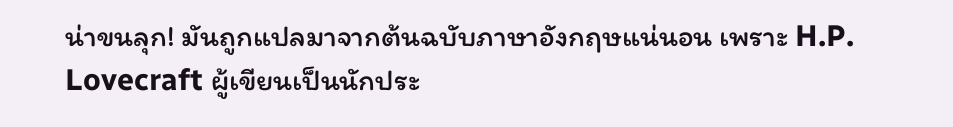น่าขนลุก! มันถูกแปลมาจากต้นฉบับภาษาอังกฤษแน่นอน เพราะ H.P. Lovecraft ผู้เขียนเป็นนักประ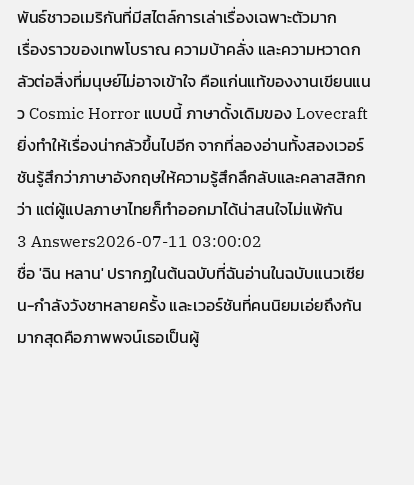พันธ์ชาวอเมริกันที่มีสไตล์การเล่าเรื่องเฉพาะตัวมาก
เรื่องราวของเทพโบราณ ความบ้าคลั่ง และความหวาดกลัวต่อสิ่งที่มนุษย์ไม่อาจเข้าใจ คือแก่นแท้ของงานเขียนแนว Cosmic Horror แบบนี้ ภาษาดั้งเดิมของ Lovecraft ยิ่งทำให้เรื่องน่ากลัวขึ้นไปอีก จากที่ลองอ่านทั้งสองเวอร์ชันรู้สึกว่าภาษาอังกฤษให้ความรู้สึกลึกลับและคลาสสิกกว่า แต่ผู้แปลภาษาไทยก็ทำออกมาได้น่าสนใจไม่แพ้กัน
3 Answers2026-07-11 03:00:02
ชื่อ 'ฉิน หลาน' ปรากฏในต้นฉบับที่ฉันอ่านในฉบับแนวเซียน-กำลังวังชาหลายครั้ง และเวอร์ชันที่คนนิยมเอ่ยถึงกันมากสุดคือภาพพจน์เธอเป็นผู้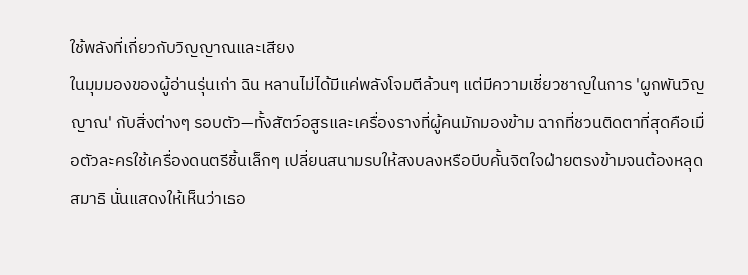ใช้พลังที่เกี่ยวกับวิญญาณและเสียง
ในมุมมองของผู้อ่านรุ่นเก่า ฉิน หลานไม่ได้มีแค่พลังโจมตีล้วนๆ แต่มีความเชี่ยวชาญในการ 'ผูกพันวิญญาณ' กับสิ่งต่างๆ รอบตัว—ทั้งสัตว์อสูรและเครื่องรางที่ผู้คนมักมองข้าม ฉากที่ชวนติดตาที่สุดคือเมื่อตัวละครใช้เครื่องดนตรีชิ้นเล็กๆ เปลี่ยนสนามรบให้สงบลงหรือบีบคั้นจิตใจฝ่ายตรงข้ามจนต้องหลุดสมาธิ นั่นแสดงให้เห็นว่าเธอ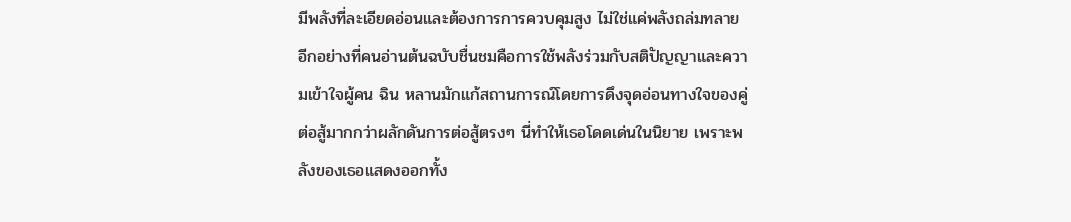มีพลังที่ละเอียดอ่อนและต้องการการควบคุมสูง ไม่ใช่แค่พลังถล่มทลาย
อีกอย่างที่คนอ่านต้นฉบับชื่นชมคือการใช้พลังร่วมกับสติปัญญาและความเข้าใจผู้คน ฉิน หลานมักแก้สถานการณ์โดยการดึงจุดอ่อนทางใจของคู่ต่อสู้มากกว่าผลักดันการต่อสู้ตรงๆ นี่ทำให้เธอโดดเด่นในนิยาย เพราะพลังของเธอแสดงออกทั้ง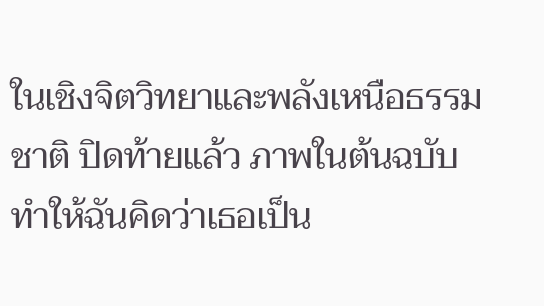ในเชิงจิตวิทยาและพลังเหนือธรรมชาติ ปิดท้ายแล้ว ภาพในต้นฉบับทำให้ฉันคิดว่าเธอเป็น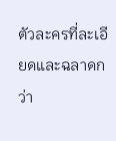ตัวละครที่ละเอียดและฉลาดกว่า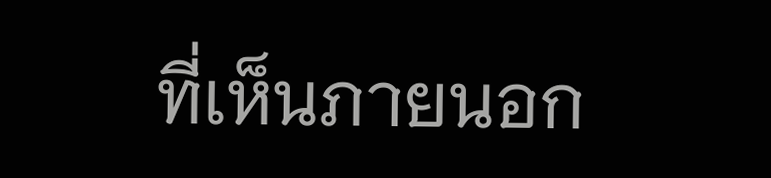ที่เห็นภายนอก